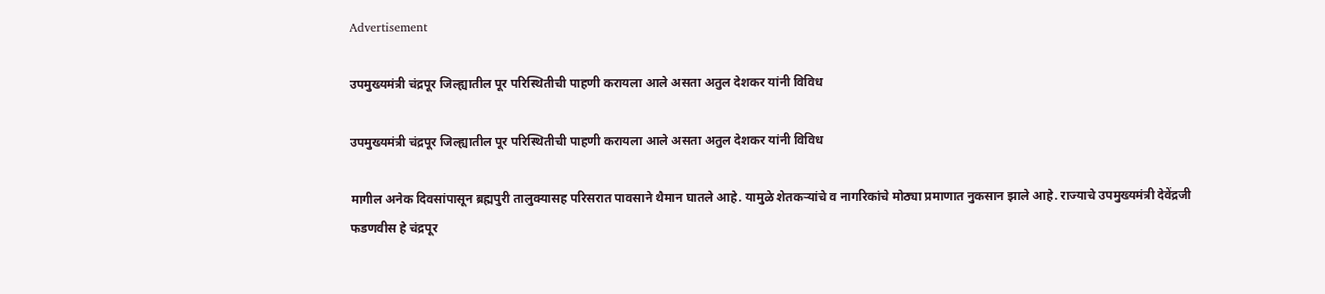Advertisement

उपमुख्यमंत्री चंद्रपूर जिल्ह्यातील पूर परिस्थितीची पाहणी करायला आले असता अतुल देशकर यांनी विविध

उपमुख्यमंत्री चंद्रपूर जिल्ह्यातील पूर परिस्थितीची पाहणी करायला आले असता अतुल देशकर यांनी विविध

मागील अनेक दिवसांपासून ब्रह्मपुरी तालुक्यासह परिसरात पावसाने थैमान घातले आहे. यामुळे शेतकऱ्यांचे व नागरिकांचे मोठ्या प्रमाणात नुकसान झाले आहे. राज्याचे उपमुख्यमंत्री देवेंद्रजी फडणवीस हे चंद्रपूर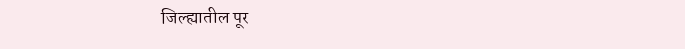जिल्ह्यातील पूर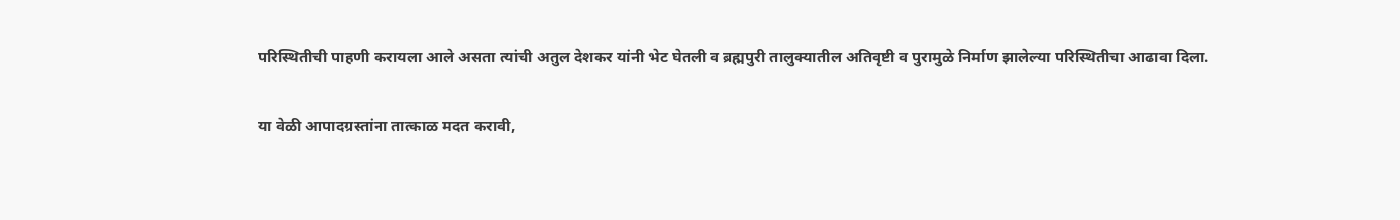परिस्थितीची पाहणी करायला आले असता त्यांची अतुल देशकर यांनी भेट घेतली व ब्रह्मपुरी तालुक्यातील अतिवृष्टी व पुरामुळे निर्माण झालेल्या परिस्थितीचा आढावा दिला.

या वेळी आपादग्रस्तांना तात्काळ मदत करावी,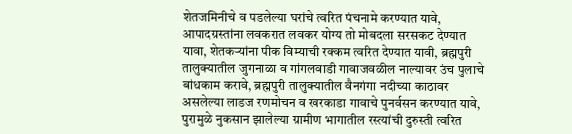शेतजमिनीचे व पडलेल्या घरांचे त्वरित पंचनामे करण्यात यावे, आपादग्रस्तांना लवकरात लवकर योग्य तो मोबदला सरसकट देण्यात यावा, शेतकऱ्यांना पीक विम्याची रक्कम त्वरित देण्यात यावी, ब्रह्मपुरी तालुक्यातील जुगनाळा व गांगलवाडी गावाजवळील नाल्यावर उंच पुलाचे बांधकाम करावे, ब्रह्मपुरी तालुक्यातील वैनगंगा नदीच्या काठावर असलेल्या लाडज रणमोचन व खरकाडा गावाचे पुनर्वसन करण्यात यावे, पुरामुळे नुकसान झालेल्या ग्रामीण भागातील रस्त्यांची दुरुस्ती त्वरित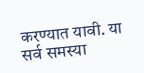करण्यात यावी. या सर्व समस्या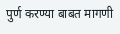पुर्ण करण्या बाबत मागणी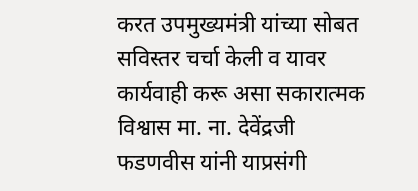करत उपमुख्यमंत्री यांच्या सोबत सविस्तर चर्चा केली व यावर कार्यवाही करू असा सकारात्मक विश्वास मा. ना. देवेंद्रजी फडणवीस यांनी याप्रसंगी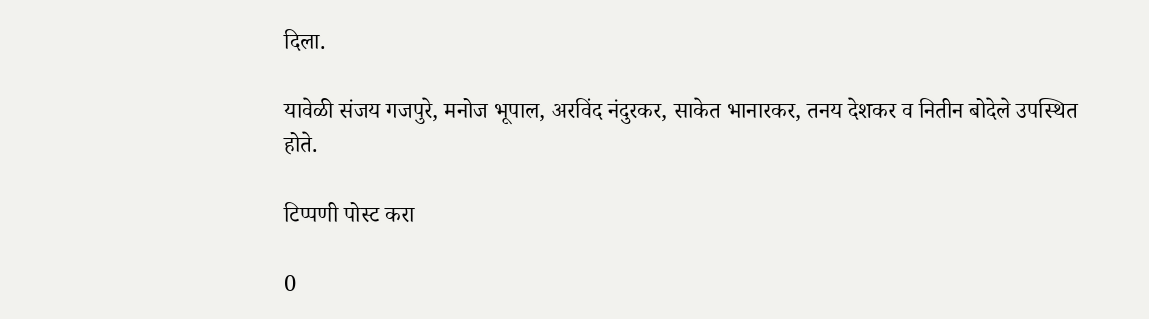दिला.

यावेळी संजय गजपुरे, मनोज भूपाल, अरविंद नंदुरकर, साकेत भानारकर, तनय देशकर व नितीन बोदेले उपस्थित होते.

टिप्पणी पोस्ट करा

0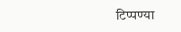टिप्पण्या